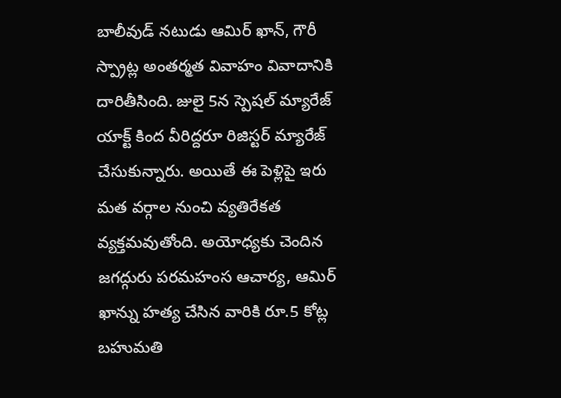బాలీవుడ్ నటుడు ఆమిర్ ఖాన్, గౌరీ స్ప్రాట్ల అంతర్మత వివాహం వివాదానికి దారితీసింది. జులై 5న స్పెషల్ మ్యారేజ్ యాక్ట్ కింద వీరిద్దరూ రిజిస్టర్ మ్యారేజ్ చేసుకున్నారు. అయితే ఈ పెళ్లిపై ఇరు మత వర్గాల నుంచి వ్యతిరేకత వ్యక్తమవుతోంది. అయోధ్యకు చెందిన జగద్గురు పరమహంస ఆచార్య, ఆమిర్ ఖాన్ను హత్య చేసిన వారికి రూ.5 కోట్ల బహుమతి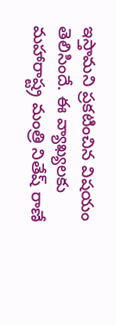ఇస్తామని ప్రకటించిన విషయం తెలిసిందే. ఈ వ్యాఖ్యలకు మహారాష్ట్ర మంత్రి నితేష్ రాణే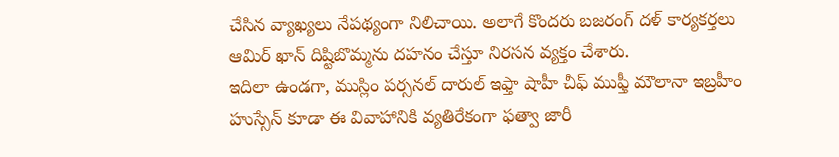చేసిన వ్యాఖ్యలు నేపథ్యంగా నిలిచాయి. అలాగే కొందరు బజరంగ్ దళ్ కార్యకర్తలు ఆమిర్ ఖాన్ దిష్టిబొమ్మను దహనం చేస్తూ నిరసన వ్యక్తం చేశారు.
ఇదిలా ఉండగా, ముస్లిం పర్సనల్ దారుల్ ఇఫ్తా షాహీ చీఫ్ ముఫ్తీ మౌలానా ఇబ్రహీం హుస్సేన్ కూడా ఈ వివాహానికి వ్యతిరేకంగా ఫత్వా జారీ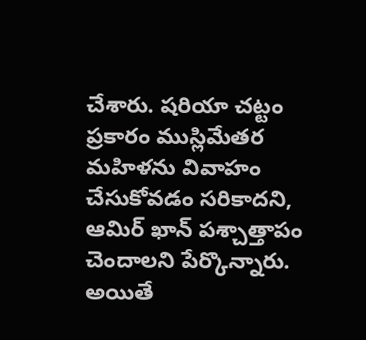చేశారు. షరియా చట్టం ప్రకారం ముస్లిమేతర మహిళను వివాహం చేసుకోవడం సరికాదని, ఆమిర్ ఖాన్ పశ్చాత్తాపం చెందాలని పేర్కొన్నారు. అయితే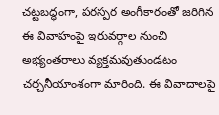చట్టబద్ధంగా, పరస్పర అంగీకారంతో జరిగిన ఈ వివాహంపై ఇరువర్గాల నుంచి అభ్యంతరాలు వ్యక్తమవుతుండటం చర్చనీయాంశంగా మారింది. ఈ వివాదాలపై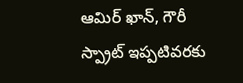ఆమిర్ ఖాన్, గౌరీ స్ప్రాట్ ఇప్పటివరకు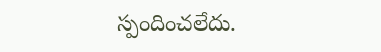స్పందించలేదు.